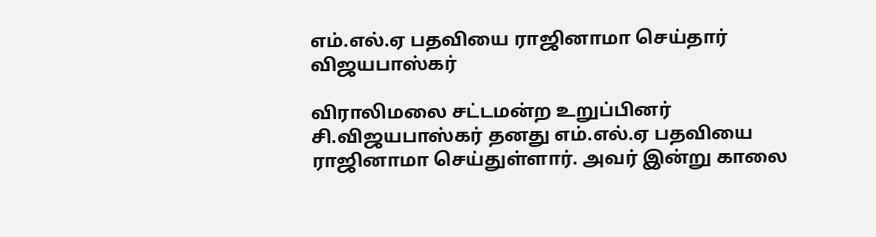எம்.எல்.ஏ பதவியை ராஜினாமா செய்தார் விஜயபாஸ்கர்

விராலிமலை சட்டமன்ற உறுப்பினர் சி.விஜயபாஸ்கர் தனது எம்.எல்.ஏ பதவியை ராஜினாமா செய்துள்ளார். அவர் இன்று காலை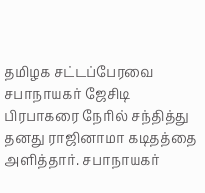தமிழக சட்டப்பேரவை சபாநாயகர் ஜேசிடி பிரபாகரை நேரில் சந்தித்து தனது ராஜினாமா கடிதத்தை அளித்தார். சபாநாயகர்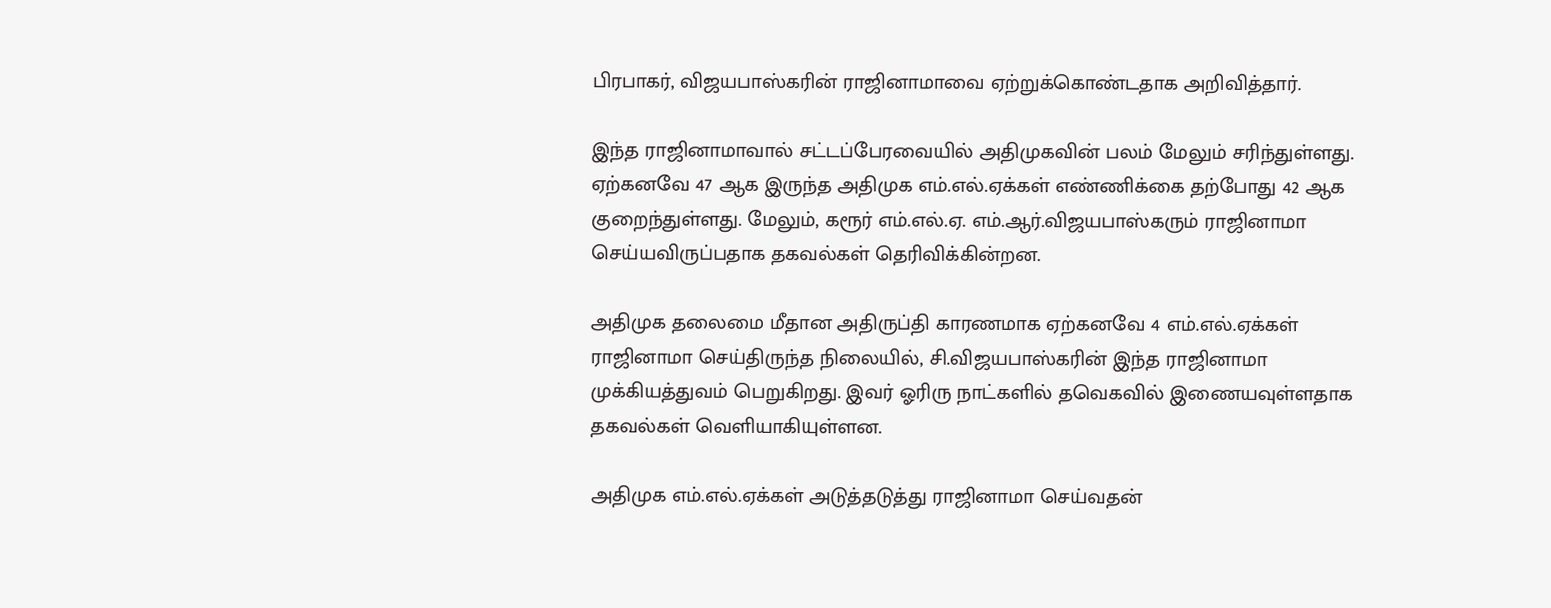பிரபாகர், விஜயபாஸ்கரின் ராஜினாமாவை ஏற்றுக்கொண்டதாக அறிவித்தார்.

இந்த ராஜினாமாவால் சட்டப்பேரவையில் அதிமுகவின் பலம் மேலும் சரிந்துள்ளது. ஏற்கனவே 47 ஆக இருந்த அதிமுக எம்.எல்.ஏக்கள் எண்ணிக்கை தற்போது 42 ஆக குறைந்துள்ளது. மேலும், கரூர் எம்.எல்.ஏ. எம்.ஆர்.விஜயபாஸ்கரும் ராஜினாமா செய்யவிருப்பதாக தகவல்கள் தெரிவிக்கின்றன.

அதிமுக தலைமை மீதான அதிருப்தி காரணமாக ஏற்கனவே 4 எம்.எல்.ஏக்கள் ராஜினாமா செய்திருந்த நிலையில், சி.விஜயபாஸ்கரின் இந்த ராஜினாமா முக்கியத்துவம் பெறுகிறது. இவர் ஓரிரு நாட்களில் தவெகவில் இணையவுள்ளதாக தகவல்கள் வெளியாகியுள்ளன.

அதிமுக எம்.எல்.ஏக்கள் அடுத்தடுத்து ராஜினாமா செய்வதன்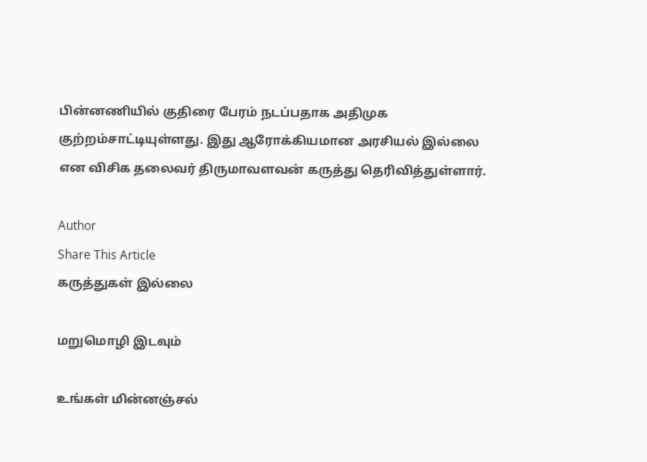பின்னணியில் குதிரை பேரம் நடப்பதாக அதிமுக குற்றம்சாட்டியுள்ளது. இது ஆரோக்கியமான அரசியல் இல்லை என விசிக தலைவர் திருமாவளவன் கருத்து தெரிவித்துள்ளார்.

Author
Share This Article
கருத்துகள் இல்லை

மறுமொழி இடவும்

உங்கள் மின்னஞ்சல்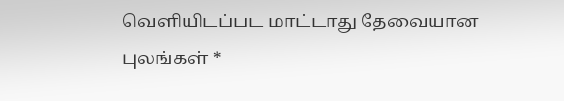வெளியிடப்பட மாட்டாது தேவையான புலங்கள் *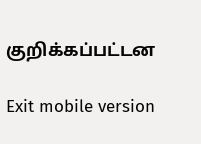குறிக்கப்பட்டன

Exit mobile version